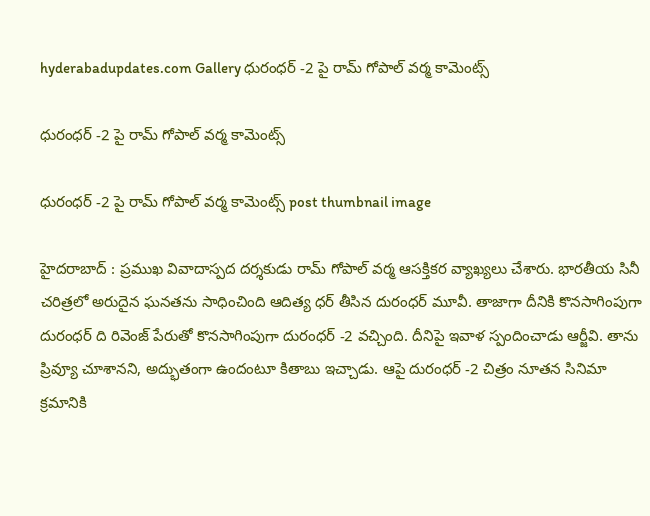hyderabadupdates.com Gallery ధురంధ‌ర్ -2 పై రామ్ గోపాల్ వ‌ర్మ కామెంట్స్

ధురంధ‌ర్ -2 పై రామ్ గోపాల్ వ‌ర్మ కామెంట్స్

ధురంధ‌ర్ -2 పై రామ్ గోపాల్ వ‌ర్మ కామెంట్స్ post thumbnail image

హైద‌రాబాద్ : ప్ర‌ముఖ వివాదాస్ప‌ద ద‌ర్శ‌కుడు రామ్ గోపాల్ వ‌ర్మ ఆస‌క్తిక‌ర వ్యాఖ్య‌లు చేశారు. భార‌తీయ సినీ చ‌రిత్ర‌లో అరుదైన ఘ‌న‌త‌ను సాధించింది ఆదిత్య ధ‌ర్ తీసిన దురంధ‌ర్ మూవీ. తాజాగా దీనికి కొన‌సాగింపుగా దురంధ‌ర్ ది రివెంజ్ పేరుతో కొన‌సాగింపుగా దురంధ‌ర్ -2 వ‌చ్చింది. దీనిపై ఇవాళ స్పందించాడు ఆర్జీవి. తాను ప్రివ్యూ చూశాన‌ని, అద్భుతంగా ఉందంటూ కితాబు ఇచ్చాడు. ఆపై దురంధ‌ర్ -2 చిత్రం నూత‌న సినిమా క్ర‌మానికి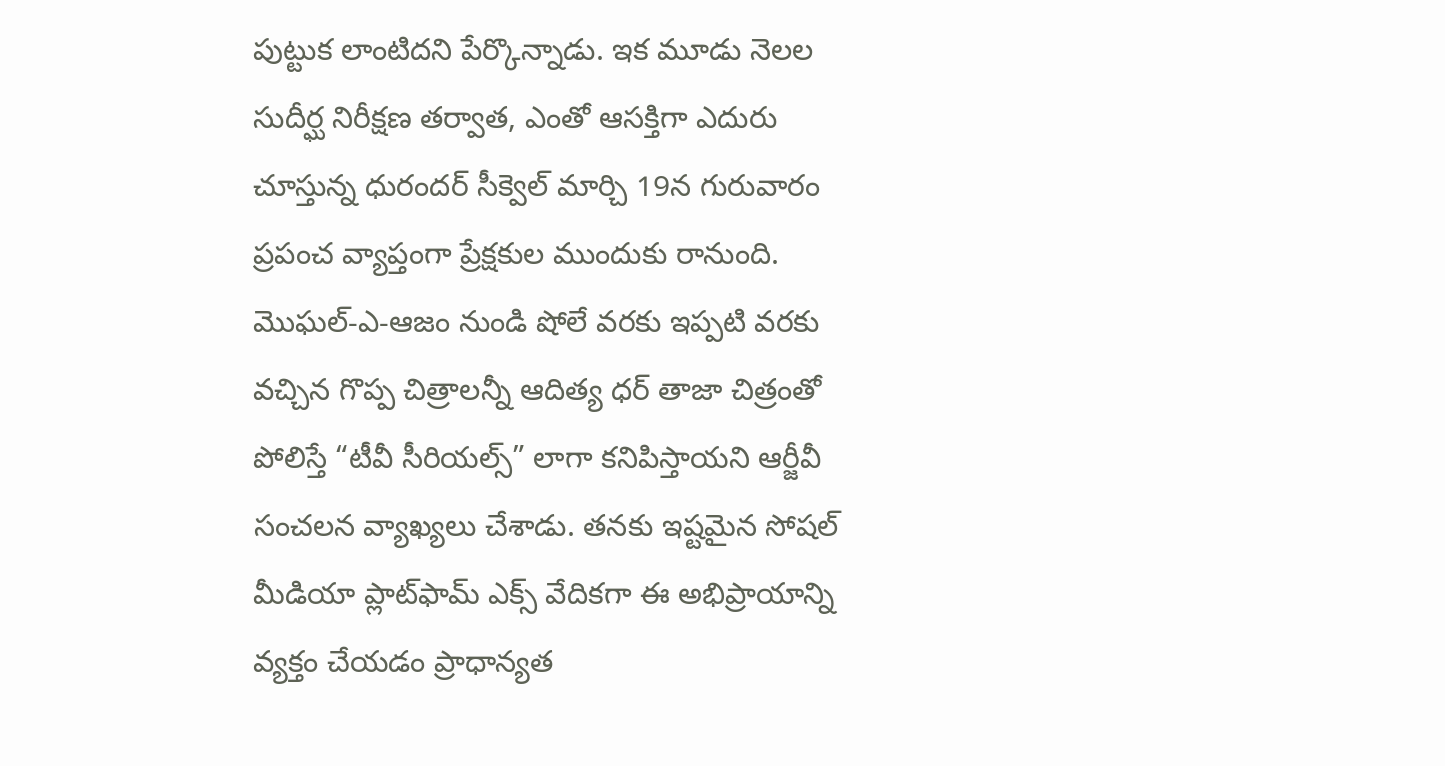పుట్టుక లాంటిద‌ని పేర్కొన్నాడు. ఇక మూడు నెలల సుదీర్ఘ నిరీక్షణ తర్వాత, ఎంతో ఆసక్తిగా ఎదురు చూస్తున్న ధురందర్ సీక్వెల్ మార్చి 19న గురువారం ప్ర‌పంచ వ్యాప్తంగా ప్రేక్ష‌కుల ముందుకు రానుంది.
మొఘల్-ఎ-ఆజం నుండి షోలే వరకు ఇప్పటి వరకు వచ్చిన గొప్ప చిత్రాలన్నీ ఆదిత్య ధర్ తాజా చిత్రంతో పోలిస్తే “టీవీ సీరియల్స్” లాగా కనిపిస్తాయని ఆర్జీవీ సంచ‌ల‌న వ్యాఖ్య‌లు చేశాడు. తనకు ఇష్టమైన సోషల్ మీడియా ప్లాట్‌ఫామ్ ఎక్స్ వేదిక‌గా ఈ అభిప్రాయాన్ని వ్య‌క్తం చేయ‌డం ప్రాధాన్య‌త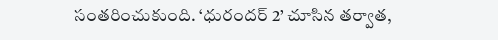సంత‌రించుకుంది. ‘ధురందర్ 2’ చూసిన తర్వాత,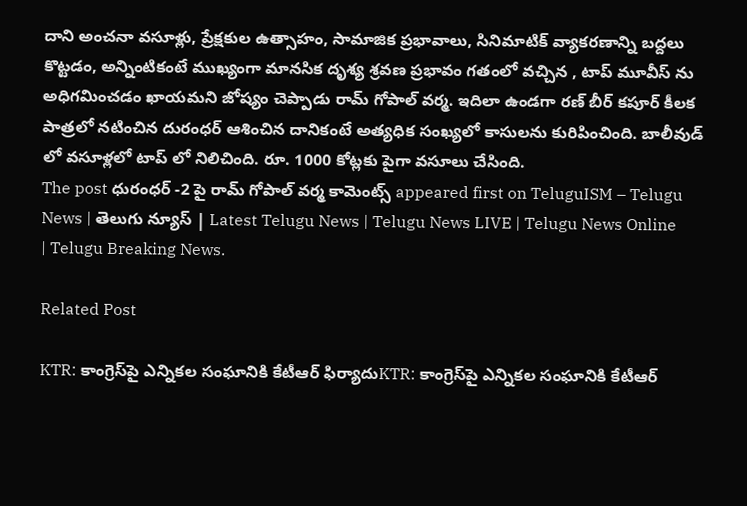దాని అంచనా వసూళ్లు, ప్రేక్షకుల ఉత్సాహం, సామాజిక ప్రభావాలు, సినిమాటిక్ వ్యాకరణాన్ని బద్దలు కొట్టడం, అన్నింటికంటే ముఖ్యంగా మానసిక దృశ్య శ్రవణ ప్రభావం గ‌తంలో వ‌చ్చిన , టాప్ మూవీస్ ను అధిగ‌మించ‌డం ఖాయ‌మ‌ని జోష్యం చెప్పాడు రామ్ గోపాల్ వ‌ర్మ‌. ఇదిలా ఉండ‌గా ర‌ణ్ బీర్ క‌పూర్ కీల‌క పాత్ర‌లో న‌టించిన దురంధ‌ర్ ఆశించిన దానికంటే అత్య‌ధిక సంఖ్య‌లో కాసుల‌ను కురిపించింది. బాలీవుడ్ లో వ‌సూళ్ల‌లో టాప్ లో నిలిచింది. రూ. 1000 కోట్ల‌కు పైగా వ‌సూలు చేసింది.
The post ధురంధ‌ర్ -2 పై రామ్ గోపాల్ వ‌ర్మ కామెంట్స్ appeared first on TeluguISM – Telugu News | తెలుగు న్యూస్ | Latest Telugu News | Telugu News LIVE | Telugu News Online | Telugu Breaking News.

Related Post

KTR: కాంగ్రెస్‌పై ఎన్నికల సంఘానికి కేటీఆర్ ఫిర్యాదుKTR: కాంగ్రెస్‌పై ఎన్నికల సంఘానికి కేటీఆర్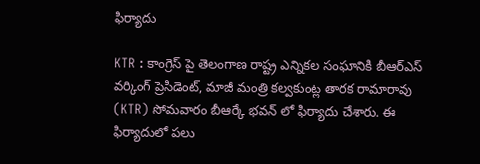ఫిర్యాదు

KTR : కాంగ్రెస్‌ పై తెలంగాణ రాష్ట్ర ఎన్నికల సంఘానికి బీఆర్ఎస్ వర్కింగ్ ప్రెసిడెంట్, మాజీ మంత్రి కల్వకుంట్ల తారక రామారావు (KTR) సోమవారం బీఆర్కే భవన్‌ లో ఫిర్యాదు చేశారు. ఈ ఫిర్యాదులో పలు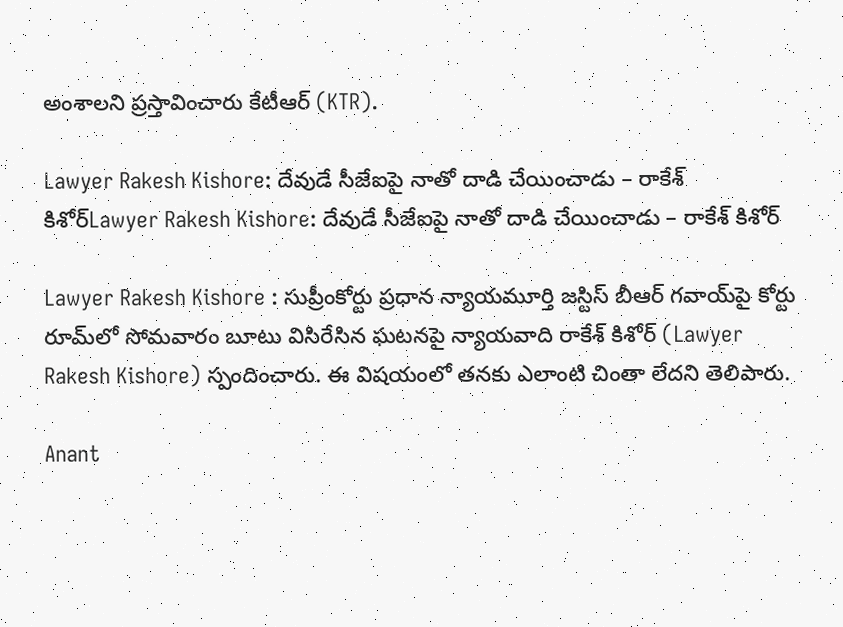అంశాలని ప్రస్తావించారు కేటీఆర్ (KTR).

Lawyer Rakesh Kishore: దేవుడే సీజేఐపై నాతో దాడి చేయించాడు – రాకేశ్‌ కిశోర్‌Lawyer Rakesh Kishore: దేవుడే సీజేఐపై నాతో దాడి చేయించాడు – రాకేశ్‌ కిశోర్‌

Lawyer Rakesh Kishore : సుప్రీంకోర్టు ప్రధాన న్యాయమూర్తి జస్టిస్‌ బీఆర్‌ గవాయ్‌పై కోర్టు రూమ్‌లో సోమవారం బూటు విసిరేసిన ఘటనపై న్యాయవాది రాకేశ్‌ కిశోర్‌ (Lawyer Rakesh Kishore) స్పందించారు. ఈ విషయంలో తనకు ఎలాంటి చింతా లేదని తెలిపారు.

Anant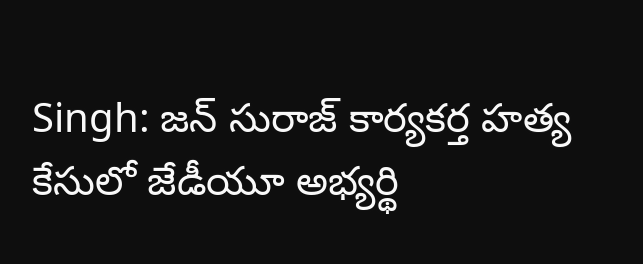Singh: జన్ సురాజ్ కార్యకర్త హత్య కేసులో జేడీయూ అభ్యర్థి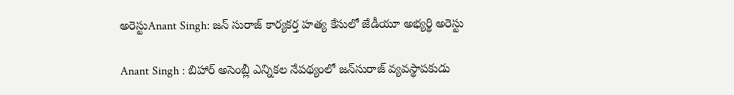అరెస్టుAnant Singh: జన్ సురాజ్ కార్యకర్త హత్య కేసులో జేడీయూ అభ్యర్థి అరెస్టు

Anant Singh : బిహార్‌ అసెంబ్లీ ఎన్నికల నేపథ్యంలో జన్‌సురాజ్‌ వ్యవస్థాపకుడు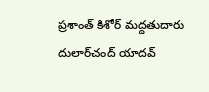ప్రశాంత్‌ కిశోర్‌ మద్దతుదారు దులార్‌చంద్‌ యాదవ్‌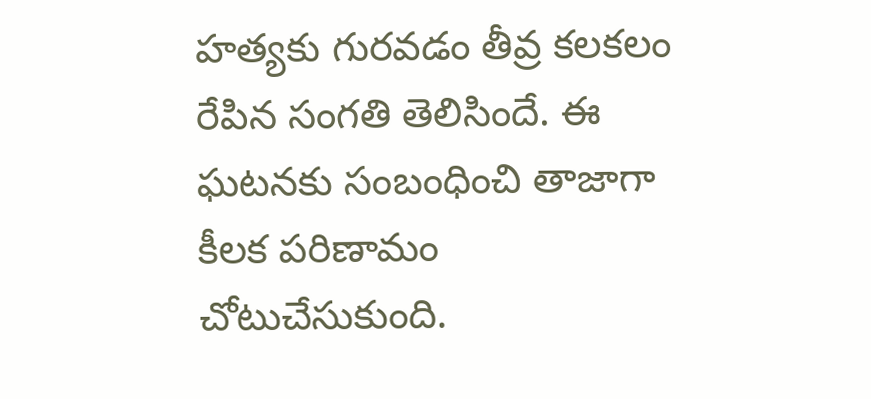హత్యకు గురవడం తీవ్ర కలకలం రేపిన సంగతి తెలిసిందే. ఈ ఘటనకు సంబంధించి తాజాగా కీలక పరిణామం చోటుచేసుకుంది.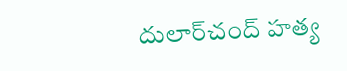దులార్‌చంద్‌ హత్య